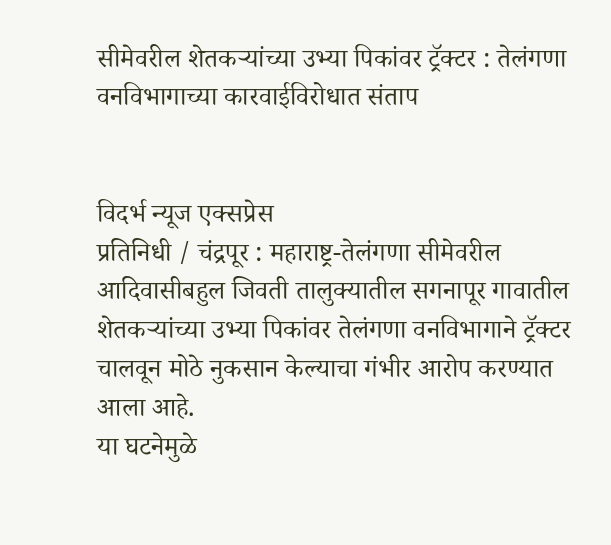सीमेवरील शेतकऱ्यांच्या उभ्या पिकांवर ट्रॅक्टर : तेलंगणा वनविभागाच्या कारवाईविरोधात संताप


विदर्भ न्यूज एक्सप्रेस
प्रतिनिधी / चंद्रपूर : महाराष्ट्र-तेलंगणा सीमेवरील आदिवासीबहुल जिवती तालुक्यातील सगनापूर गावातील शेतकऱ्यांच्या उभ्या पिकांवर तेलंगणा वनविभागाने ट्रॅक्टर चालवून मोठे नुकसान केल्याचा गंभीर आरोप करण्यात आला आहे.
या घटनेमुळे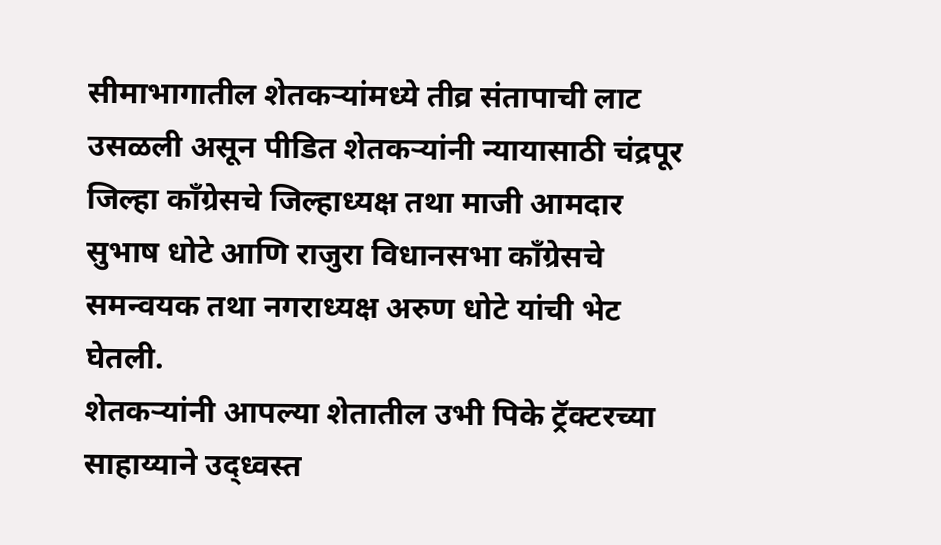सीमाभागातील शेतकऱ्यांमध्ये तीव्र संतापाची लाट उसळली असून पीडित शेतकऱ्यांनी न्यायासाठी चंद्रपूर जिल्हा काँग्रेसचे जिल्हाध्यक्ष तथा माजी आमदार सुभाष धोटे आणि राजुरा विधानसभा काँग्रेसचे समन्वयक तथा नगराध्यक्ष अरुण धोटे यांची भेट घेतली.
शेतकऱ्यांनी आपल्या शेतातील उभी पिके ट्रॅक्टरच्या साहाय्याने उद्ध्वस्त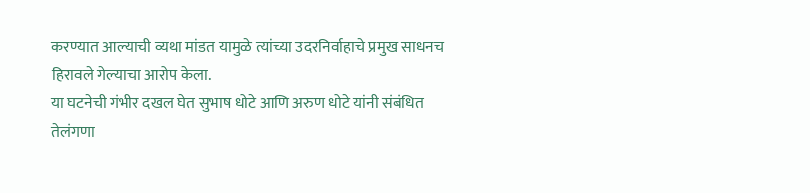करण्यात आल्याची व्यथा मांडत यामुळे त्यांच्या उदरनिर्वाहाचे प्रमुख साधनच हिरावले गेल्याचा आरोप केला.
या घटनेची गंभीर दखल घेत सुभाष धोटे आणि अरुण धोटे यांनी संबंधित तेलंगणा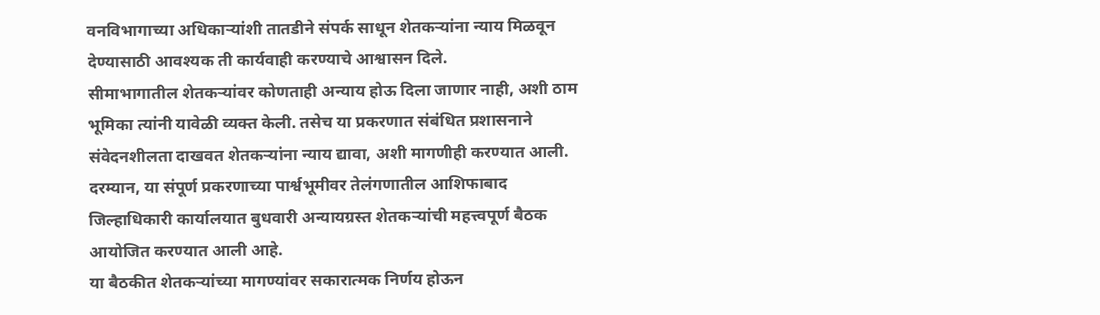वनविभागाच्या अधिकाऱ्यांशी तातडीने संपर्क साधून शेतकऱ्यांना न्याय मिळवून देण्यासाठी आवश्यक ती कार्यवाही करण्याचे आश्वासन दिले.
सीमाभागातील शेतकऱ्यांवर कोणताही अन्याय होऊ दिला जाणार नाही, अशी ठाम भूमिका त्यांनी यावेळी व्यक्त केली. तसेच या प्रकरणात संबंधित प्रशासनाने संवेदनशीलता दाखवत शेतकऱ्यांना न्याय द्यावा, अशी मागणीही करण्यात आली.
दरम्यान, या संपूर्ण प्रकरणाच्या पार्श्वभूमीवर तेलंगणातील आशिफाबाद जिल्हाधिकारी कार्यालयात बुधवारी अन्यायग्रस्त शेतकऱ्यांची महत्त्वपूर्ण बैठक आयोजित करण्यात आली आहे.
या बैठकीत शेतकऱ्यांच्या मागण्यांवर सकारात्मक निर्णय होऊन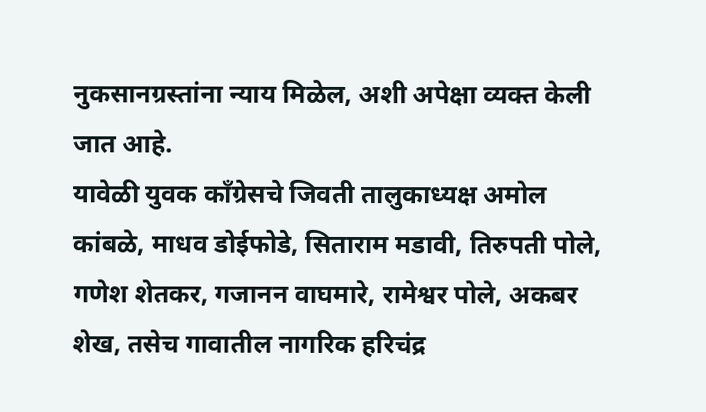नुकसानग्रस्तांना न्याय मिळेल, अशी अपेक्षा व्यक्त केली जात आहे.
यावेळी युवक काँग्रेसचे जिवती तालुकाध्यक्ष अमोल कांबळे, माधव डोईफोडे, सिताराम मडावी, तिरुपती पोले, गणेश शेतकर, गजानन वाघमारे, रामेश्वर पोले, अकबर शेख, तसेच गावातील नागरिक हरिचंद्र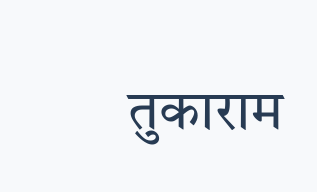तुकाराम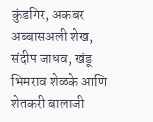कुंडगिर, अकबर अब्बासअली शेख, संदीप जाधव, खंडू भिमराव शेळके आणि शेतकरी बालाजी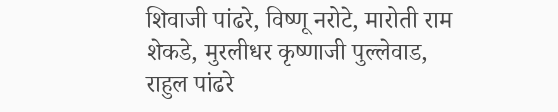शिवाजी पांढरे, विष्णू नरोटे, मारोती राम शेकडे, मुरलीधर कृष्णाजी पुल्लेवाड, राहुल पांढरे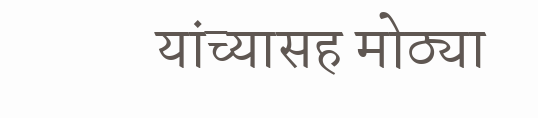यांच्यासह मोठ्या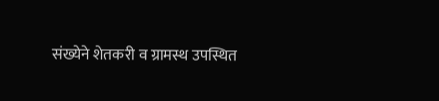संख्येने शेतकरी व ग्रामस्थ उपस्थित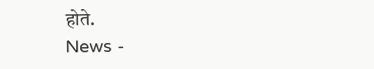होते.
News -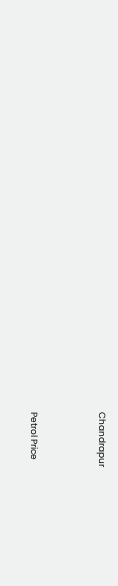Chandrapur




Petrol Price